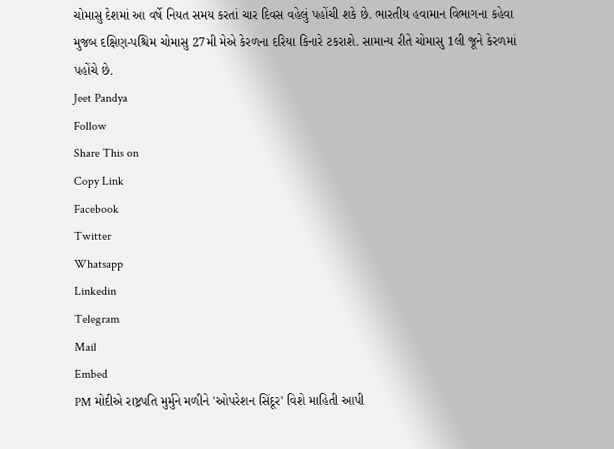ચોમાસુ દેશમાં આ વર્ષે નિયત સમય કરતાં ચાર દિવસ વહેલું પહોંચી શકે છે. ભારતીય હવામાન વિભાગના કહેવા મુજબ દક્ષિણ-પશ્ચિમ ચોમાસુ 27મી મેએ કેરળના દરિયા કિનારે ટકરાશે. સામાન્ય રીતે ચોમાસુ 1લી જૂને કેરળમાં પહોંચે છે.
Jeet Pandya
Follow
Share This on
Copy Link
Facebook
Twitter
Whatsapp
Linkedin
Telegram
Mail
Embed
PM મોદીએ રાષ્ટ્રપતિ મુર્મુને મળીને 'ઓપરેશન સિંદૂર' વિશે માહિતી આપી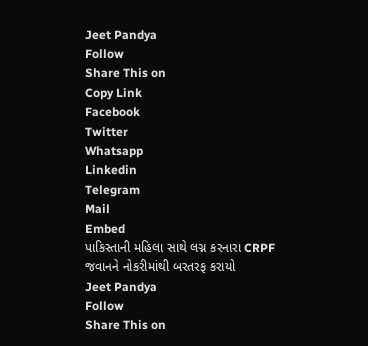Jeet Pandya
Follow
Share This on
Copy Link
Facebook
Twitter
Whatsapp
Linkedin
Telegram
Mail
Embed
પાકિસ્તાની મહિલા સાથે લગ્ન કરનારા CRPF જવાનને નોકરીમાંથી બરતરફ કરાયો
Jeet Pandya
Follow
Share This on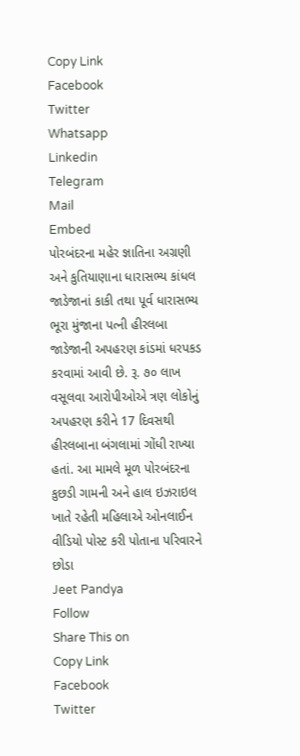Copy Link
Facebook
Twitter
Whatsapp
Linkedin
Telegram
Mail
Embed
પોરબંદરના મહેર જ્ઞાતિના અગ્રણી અને કુતિયાણાના ધારાસભ્ય કાંધલ જાડેજાનાં કાકી તથા પૂર્વ ધારાસભ્ય ભૂરા મુંજાના પત્ની હીરલબા જાડેજાની અપહરણ કાંડમાં ધરપકડ કરવામાં આવી છે. રૂ. ૭૦ લાખ વસૂલવા આરોપીઓએ ત્રણ લોકોનું અપહરણ કરીને 17 દિવસથી હીરલબાના બંગલામાં ગોંધી રાખ્યા હતાં. આ મામલે મૂળ પોરબંદરના કુછડી ગામની અને હાલ ઇઝરાઇલ ખાતે રહેતી મહિલાએ ઓનલાઈન વીડિયો પોસ્ટ કરી પોતાના પરિવારને છોડા
Jeet Pandya
Follow
Share This on
Copy Link
Facebook
Twitter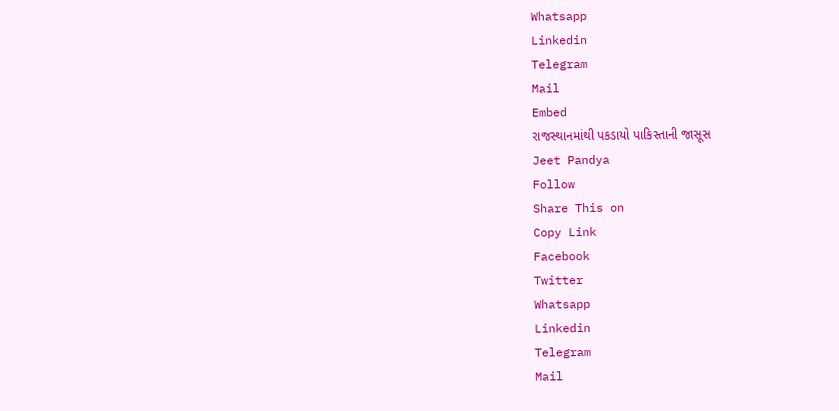Whatsapp
Linkedin
Telegram
Mail
Embed
રાજસ્થાનમાંથી પકડાયો પાકિસ્તાની જાસૂસ
Jeet Pandya
Follow
Share This on
Copy Link
Facebook
Twitter
Whatsapp
Linkedin
Telegram
Mail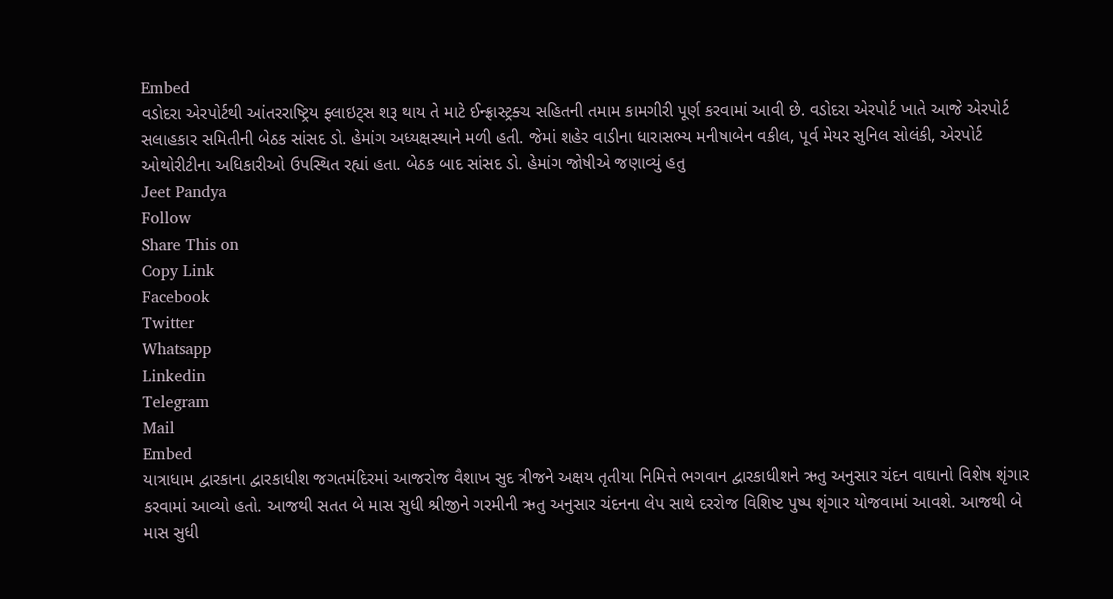Embed
વડોદરા એરપોર્ટથી આંતરરાષ્ટ્રિય ફ્લાઇટ્સ શરૂ થાય તે માટે ઈન્ફ્રાસ્ટ્રક્ચ સહિતની તમામ કામગીરી પૂર્ણ કરવામાં આવી છે. વડોદરા એરપોર્ટ ખાતે આજે એરપોર્ટ સલાહકાર સમિતીની બેઠક સાંસદ ડો. હેમાંગ અધ્યક્ષસ્થાને મળી હતી. જેમાં શહેર વાડીના ધારાસભ્ય મનીષાબેન વકીલ, પૂર્વ મેયર સુનિલ સોલંકી, એરપોર્ટ ઓથોરીટીના અધિકારીઓ ઉપસ્થિત રહ્યાં હતા. બેઠક બાદ સાંસદ ડો. હેમાંગ જોષીએ જણાવ્યું હતુ
Jeet Pandya
Follow
Share This on
Copy Link
Facebook
Twitter
Whatsapp
Linkedin
Telegram
Mail
Embed
યાત્રાધામ દ્વારકાના દ્વારકાધીશ જગતમંદિરમાં આજરોજ વૈશાખ સુદ ત્રીજને અક્ષય તૃતીયા નિમિત્તે ભગવાન દ્વારકાધીશને ઋતુ અનુસાર ચંદન વાઘાનો વિશેષ શૃંગાર કરવામાં આવ્યો હતો. આજથી સતત બે માસ સુધી શ્રીજીને ગરમીની ઋતુ અનુસાર ચંદનના લેપ સાથે દરરોજ વિશિષ્ટ પુષ્પ શૃંગાર યોજવામાં આવશે. આજથી બે માસ સુધી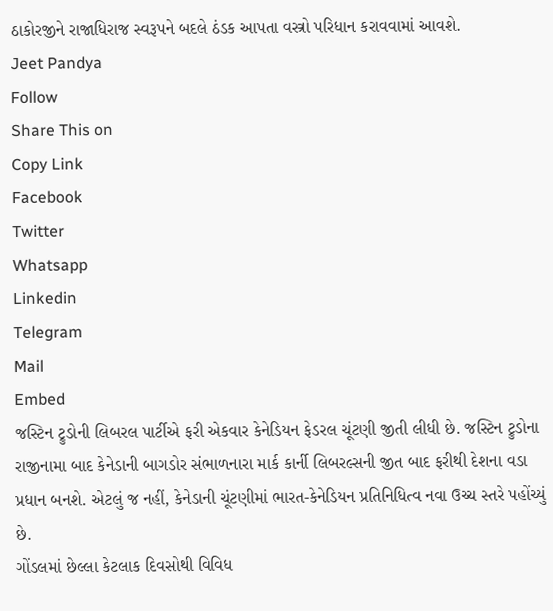ઠાકોરજીને રાજાધિરાજ સ્વરૂપને બદલે ઠંડક આપતા વસ્ત્રો પરિધાન કરાવવામાં આવશે.
Jeet Pandya
Follow
Share This on
Copy Link
Facebook
Twitter
Whatsapp
Linkedin
Telegram
Mail
Embed
જસ્ટિન ટ્રુડોની લિબરલ પાર્ટીએ ફરી એકવાર કેનેડિયન ફેડરલ ચૂંટણી જીતી લીધી છે. જસ્ટિન ટ્રુડોના રાજીનામા બાદ કેનેડાની બાગડોર સંભાળનારા માર્ક કાર્ની લિબરલ્સની જીત બાદ ફરીથી દેશના વડા પ્રધાન બનશે. એટલું જ નહીં, કેનેડાની ચૂંટણીમાં ભારત-કેનેડિયન પ્રતિનિધિત્વ નવા ઉચ્ચ સ્તરે પહોંચ્યું છે.
ગોંડલમાં છેલ્લા કેટલાક દિવસોથી વિવિધ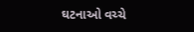ઘટનાઓ વચ્ચે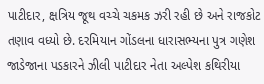પાટીદાર, ક્ષત્રિય જૂથ વચ્ચે ચકમક ઝરી રહી છે અને રાજકોટ તણાવ વધ્યો છે. દરમિયાન ગોંડલના ધારાસભ્યના પુત્ર ગણેશ જાડેજાના પડકારને ઝીલી પાટીદાર નેતા અલ્પેશ કથિરીયા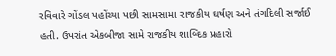રવિવારે ગોંડલ પહોંચ્યા પછી સામસામા રાજકીય ઘર્ષણ અને તંગદિલી સર્જાઈ હતી. ઉપરાંત એકબીજા સામે રાજકીય શાબ્દિક પ્રહારો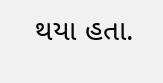થયા હતા.